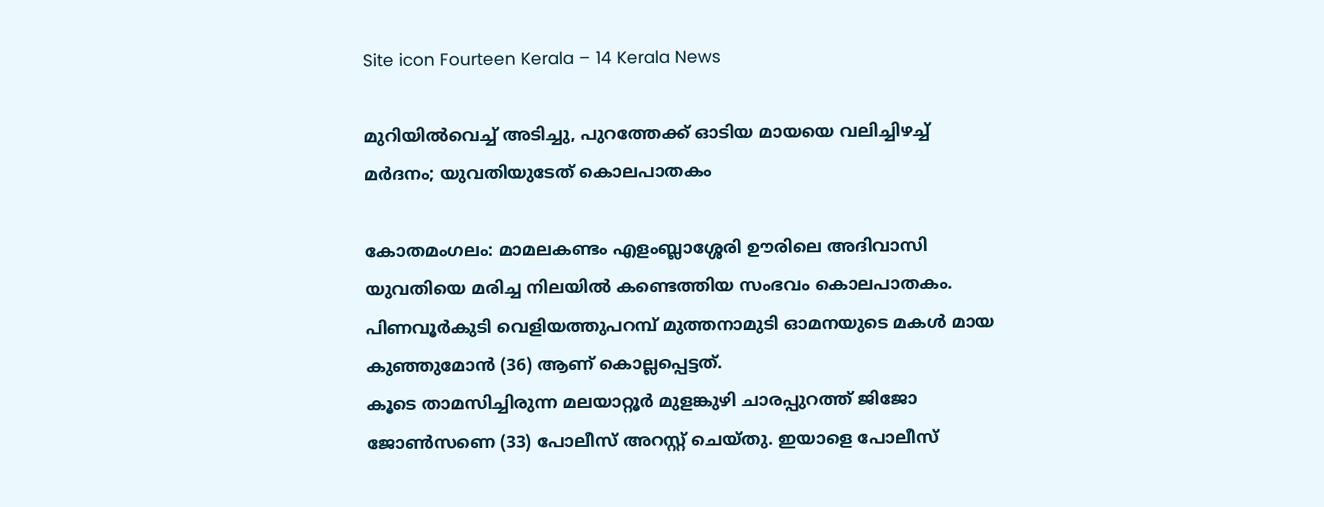Site icon Fourteen Kerala – 14 Kerala News

മുറിയില്‍വെച്ച് അടിച്ചു, പുറത്തേക്ക് ഓടിയ മായയെ വലിച്ചിഴച്ച് മര്‍ദനം; യുവതിയുടേത് കൊലപാതകം

കോതമംഗലം: മാമലകണ്ടം എളംബ്ലാശ്ശേരി ഊരിലെ അദിവാസി യുവതിയെ മരിച്ച നിലയില്‍ കണ്ടെത്തിയ സംഭവം കൊലപാതകം. പിണവൂർകുടി വെളിയത്തുപറമ്പ് മുത്തനാമുടി ഓമനയുടെ മകൾ മായ കുഞ്ഞുമോൻ (36) ആണ് കൊല്ലപ്പെട്ടത്.
കൂടെ താമസിച്ചിരുന്ന മലയാറ്റൂർ മുളങ്കുഴി ചാരപ്പുറത്ത് ജിജോ ജോൺസണെ (33) പോലീസ് അറസ്റ്റ് ചെയ്തു. ഇയാളെ പോലീസ്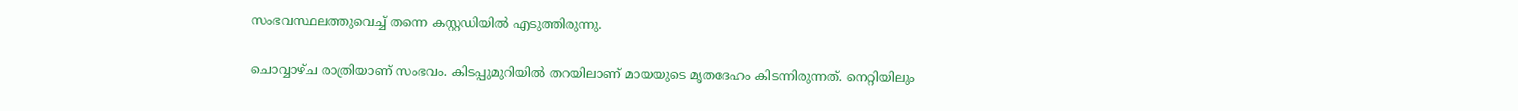സംഭവസ്ഥലത്തുവെച്ച് തന്നെ കസ്റ്റഡിയില്‍ എടുത്തിരുന്നു.

ചൊവ്വാഴ്ച രാത്രിയാണ് സംഭവം. കിടപ്പുമുറിയിൽ തറയിലാണ് മായയുടെ മൃതദേഹം കിടന്നിരുന്നത്. നെറ്റിയിലും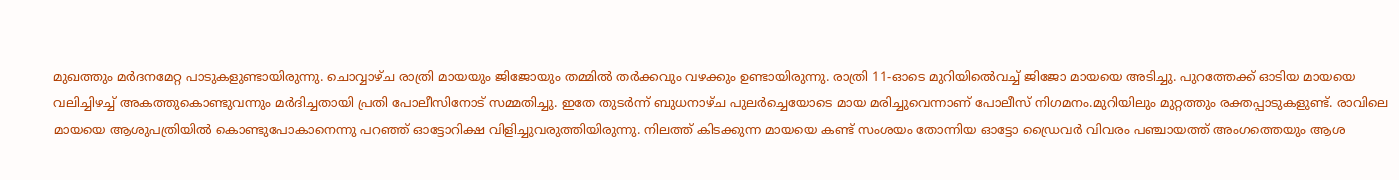മുഖത്തും മർദനമേറ്റ പാടുകളുണ്ടായിരുന്നു. ചൊവ്വാഴ്ച രാത്രി മായയും ജിജോയും തമ്മിൽ തർക്കവും വഴക്കും ഉണ്ടായിരുന്നു. രാത്രി 11-ഓടെ മുറിയിൽെവച്ച് ജിജോ മായയെ അടിച്ചു. പുറത്തേക്ക് ഓടിയ മായയെ വലിച്ചിഴച്ച് അകത്തുകൊണ്ടുവന്നും മർദിച്ചതായി പ്രതി പോലീസിനോട് സമ്മതിച്ചു. ഇതേ തുടർന്ന് ബുധനാഴ്ച പുലർച്ചെയോടെ മായ മരിച്ചുവെന്നാണ് പോലീസ് നിഗമനം.മുറിയിലും മുറ്റത്തും രക്തപ്പാടുകളുണ്ട്. രാവിലെ മായയെ ആശുപത്രിയിൽ കൊണ്ടുപോകാനെന്നു പറഞ്ഞ് ഓട്ടോറിക്ഷ വിളിച്ചുവരുത്തിയിരുന്നു. നിലത്ത് കിടക്കുന്ന മായയെ കണ്ട് സംശയം തോന്നിയ ഓട്ടോ ഡ്രൈവർ വിവരം പഞ്ചായത്ത് അംഗത്തെയും ആശ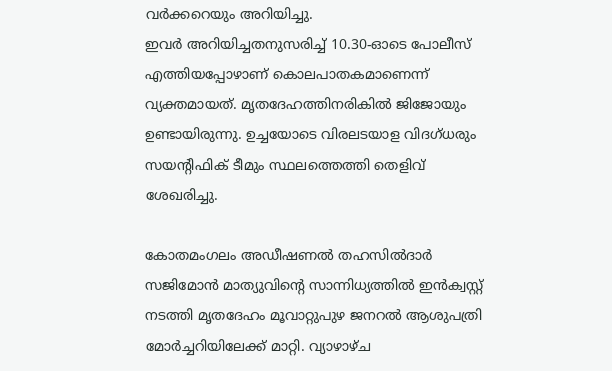വർക്കറെയും അറിയിച്ചു.
ഇവർ അറിയിച്ചതനുസരിച്ച് 10.30-ഓടെ പോലീസ് എത്തിയപ്പോഴാണ് കൊലപാതകമാണെന്ന് വ്യക്തമായത്. മൃതദേഹത്തിനരികിൽ ജിജോയും ഉണ്ടായിരുന്നു. ഉച്ചയോടെ വിരലടയാള വിദഗ്ധരും സയന്റിഫിക്‌ ടീമും സ്ഥലത്തെത്തി തെളിവ് ശേഖരിച്ചു.

കോതമംഗലം അഡീഷണൽ തഹസിൽദാർ സജിമോൻ മാത്യുവിന്റെ സാന്നിധ്യത്തിൽ ഇൻക്വസ്റ്റ് നടത്തി മൃതദേഹം മൂവാറ്റുപുഴ ജനറൽ ആശുപത്രി മോർച്ചറിയിലേക്ക് മാറ്റി. വ്യാഴാഴ്ച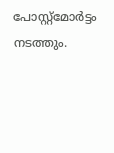പോസ്റ്റ്‌മോർട്ടം നടത്തും.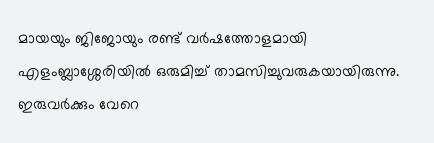മായയും ജിജോയും രണ്ട് വർഷത്തോളമായി എളംബ്ലാശ്ശേരിയിൽ ഒരുമിച്ച് താമസിച്ചുവരുകയായിരുന്നു. ഇരുവർക്കും വേറെ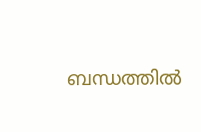ബന്ധത്തിൽ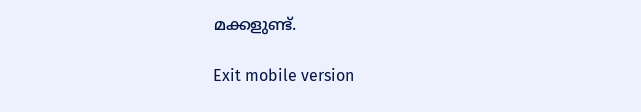മക്കളുണ്ട്.

Exit mobile version